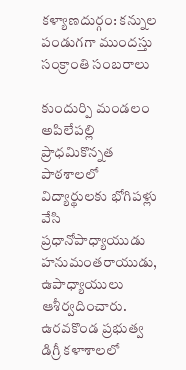కళ్యాణదుర్గం: కన్నుల పండుగగా ముందస్తు సంక్రాంతి సంబరాలు

కుందుర్పి మండలం అపిలేపల్లి ప్రాధమికొన్నత పాఠశాలలో విద్యార్థులకు భోగిపళ్లు వేసి ప్రధానోపాధ్యాయుడు హనుమంతరాయుడు, ఉపాధ్యాయులు ఆశీర్వదించారు. ఉరవకొండ ప్రభుత్వ డిగ్రీ కళాశాలలో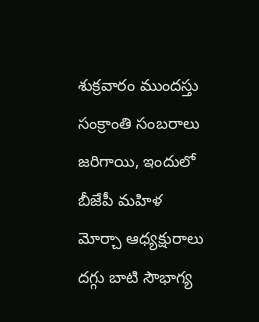శుక్రవారం ముందస్తు సంక్రాంతి సంబరాలు జరిగాయి, ఇందులో బీజేపీ మహిళ మోర్చా ఆధ్యక్షురాలు దగ్గు బాటి సౌభాగ్య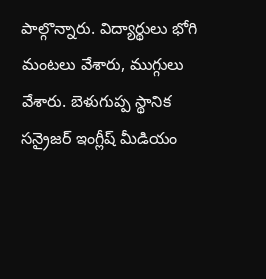పాల్గొన్నారు. విద్యార్థులు భోగి మంటలు వేశారు, ముగ్గులు వేశారు. బెళుగుప్ప స్థానిక సన్రైజర్ ఇంగ్లీష్ మీడియం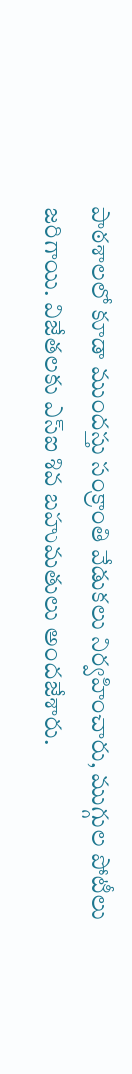పాఠశాలలో కూడా ముందస్తు సంక్రాంతి వేడుకలు నిర్వహించారు, ముగ్గుల పోటీలు జరిగాయి. విజేతలకు ఎస్ఐ శివ బహుమతులు అందజేశారు.